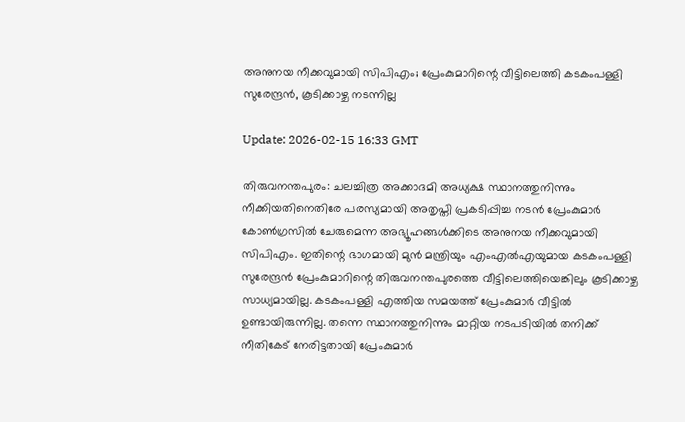അനുനയ നീക്കവുമായി സിപിഎം; പ്രേംകുമാറിന്റെ വീട്ടിലെത്തി കടകംപള്ളി സുരേന്ദ്രന്‍, കൂടിക്കാഴ്ച നടന്നില്ല

Update: 2026-02-15 16:33 GMT

തിരുവനന്തപുരം: ചലച്ചിത്ര അക്കാദമി അധ്യക്ഷ സ്ഥാനത്തുനിന്നും നീക്കിയതിനെതിരേ പരസ്യമായി അതൃപ്തി പ്രകടിപ്പിച്ച നടന്‍ പ്രേംകുമാര്‍ കോണ്‍ഗ്രസില്‍ ചേരുമെന്ന അഭ്യൂഹങ്ങള്‍ക്കിടെ അനുനയ നീക്കവുമായി സിപിഎം. ഇതിന്റെ ഭാഗമായി മുന്‍ മന്ത്രിയും എംഎല്‍എയുമായ കടകംപള്ളി സുരേന്ദ്രന്‍ പ്രേംകുമാറിന്റെ തിരുവനന്തപുരത്തെ വീട്ടിലെത്തിയെങ്കിലും കൂടിക്കാഴ്ച സാധ്യമായില്ല. കടകംപള്ളി എത്തിയ സമയത്ത് പ്രേംകുമാര്‍ വീട്ടില്‍ ഉണ്ടായിരുന്നില്ല. തന്നെ സ്ഥാനത്തുനിന്നും മാറ്റിയ നടപടിയില്‍ തനിക്ക് നീതികേട് നേരിട്ടതായി പ്രേംകുമാര്‍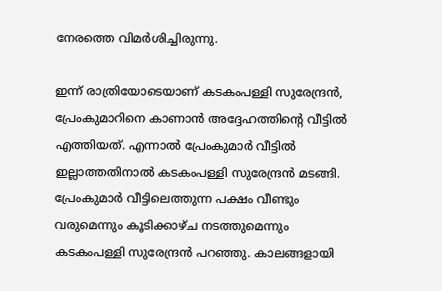നേരത്തെ വിമര്‍ശിച്ചിരുന്നു.

ഇന്ന് രാത്രിയോടെയാണ് കടകംപള്ളി സുരേന്ദ്രന്‍, പ്രേംകുമാറിനെ കാണാന്‍ അദ്ദേഹത്തിന്റെ വീട്ടില്‍ എത്തിയത്. എന്നാല്‍ പ്രേംകുമാര്‍ വീട്ടില്‍ ഇല്ലാത്തതിനാല്‍ കടകംപള്ളി സുരേന്ദ്രന്‍ മടങ്ങി. പ്രേംകുമാര്‍ വീട്ടിലെത്തുന്ന പക്ഷം വീണ്ടും വരുമെന്നും കൂടിക്കാഴ്ച നടത്തുമെന്നും കടകംപള്ളി സുരേന്ദ്രന്‍ പറഞ്ഞു. കാലങ്ങളായി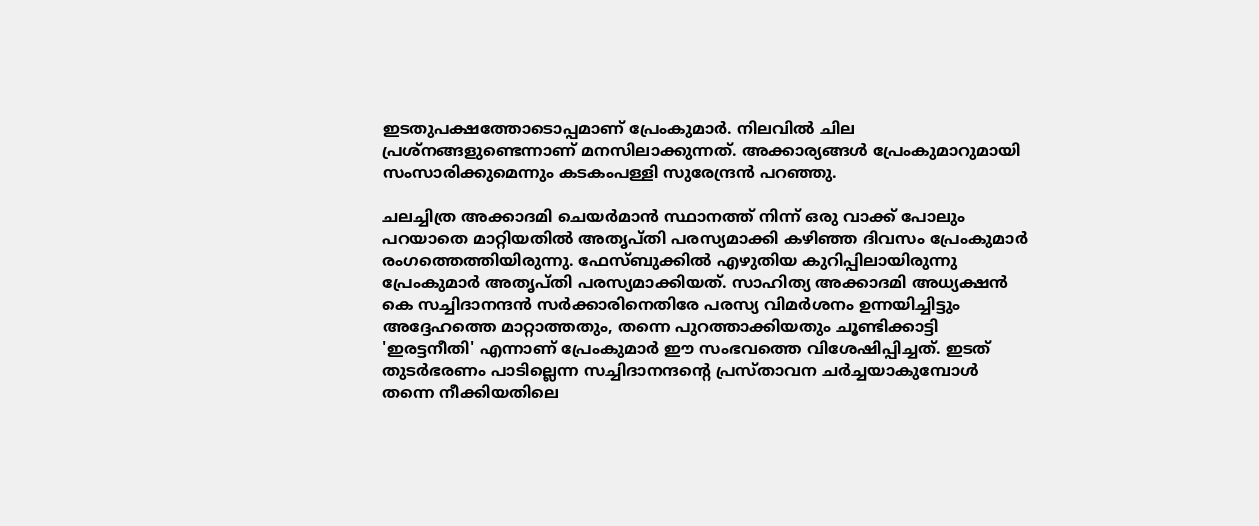ഇടതുപക്ഷത്തോടൊപ്പമാണ് പ്രേംകുമാര്‍. നിലവില്‍ ചില പ്രശ്നങ്ങളുണ്ടെന്നാണ് മനസിലാക്കുന്നത്. അക്കാര്യങ്ങള്‍ പ്രേംകുമാറുമായി സംസാരിക്കുമെന്നും കടകംപള്ളി സുരേന്ദ്രന്‍ പറഞ്ഞു.

ചലച്ചിത്ര അക്കാദമി ചെയര്‍മാന്‍ സ്ഥാനത്ത് നിന്ന് ഒരു വാക്ക് പോലും പറയാതെ മാറ്റിയതില്‍ അതൃപ്തി പരസ്യമാക്കി കഴിഞ്ഞ ദിവസം പ്രേംകുമാര്‍ രംഗത്തെത്തിയിരുന്നു. ഫേസ്ബുക്കില്‍ എഴുതിയ കുറിപ്പിലായിരുന്നു പ്രേംകുമാര്‍ അതൃപ്തി പരസ്യമാക്കിയത്. സാഹിത്യ അക്കാദമി അധ്യക്ഷന്‍ കെ സച്ചിദാനന്ദന്‍ സര്‍ക്കാരിനെതിരേ പരസ്യ വിമര്‍ശനം ഉന്നയിച്ചിട്ടും അദ്ദേഹത്തെ മാറ്റാത്തതും, തന്നെ പുറത്താക്കിയതും ചൂണ്ടിക്കാട്ടി 'ഇരട്ടനീതി' എന്നാണ് പ്രേംകുമാര്‍ ഈ സംഭവത്തെ വിശേഷിപ്പിച്ചത്. ഇടത് തുടര്‍ഭരണം പാടില്ലെന്ന സച്ചിദാനന്ദന്റെ പ്രസ്താവന ചര്‍ച്ചയാകുമ്പോള്‍ തന്നെ നീക്കിയതിലെ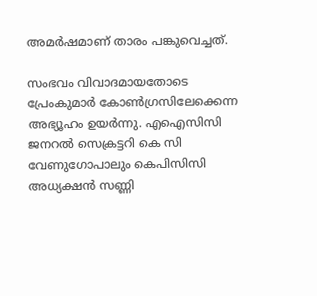അമര്‍ഷമാണ് താരം പങ്കുവെച്ചത്.

സംഭവം വിവാദമായതോടെ പ്രേംകുമാര്‍ കോണ്‍ഗ്രസിലേക്കെന്ന അഭ്യൂഹം ഉയര്‍ന്നു. എഐസിസി ജനറല്‍ സെക്രട്ടറി കെ സി വേണുഗോപാലും കെപിസിസി അധ്യക്ഷന്‍ സണ്ണി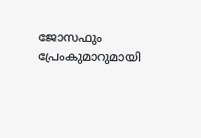ജോസഫും പ്രേംകുമാറുമായി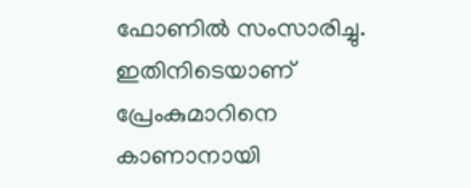ഫോണില്‍ സംസാരിച്ചു. ഇതിനിടെയാണ് പ്രേംകുമാറിനെ കാണാനായി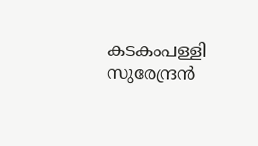കടകംപള്ളി സുരേന്ദ്രന്‍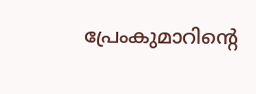പ്രേംകുമാറിന്റെ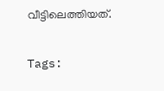വീട്ടിലെത്തിയത്.

Tags: